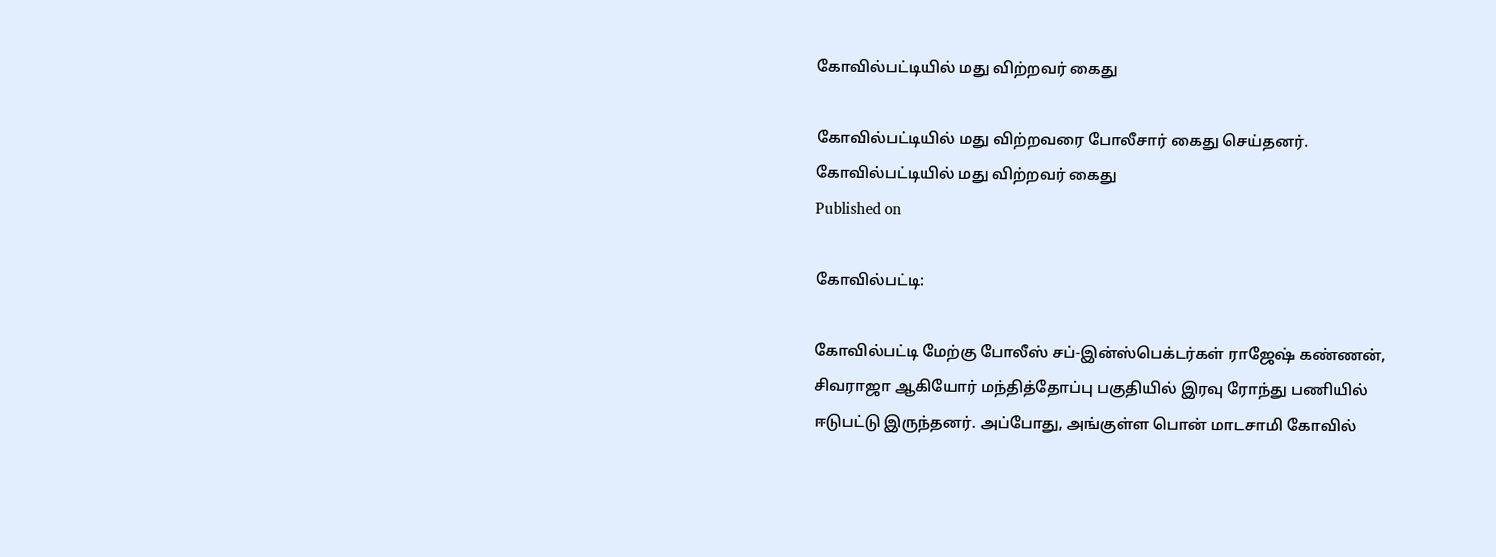கோவில்பட்டியில் மது விற்றவர் கைது

கோவில்பட்டியில் மது விற்றவரை போலீசார் கைது செய்தனர்.
கோவில்பட்டியில் மது விற்றவர் கைது
Published on

கோவில்பட்டி:

கோவில்பட்டி மேற்கு போலீஸ் சப்-இன்ஸ்பெக்டர்கள் ராஜேஷ் கண்ணன், சிவராஜா ஆகியோர் மந்தித்தோப்பு பகுதியில் இரவு ரோந்து பணியில் ஈடுபட்டு இருந்தனர். அப்போது, அங்குள்ள பொன் மாடசாமி கோவில்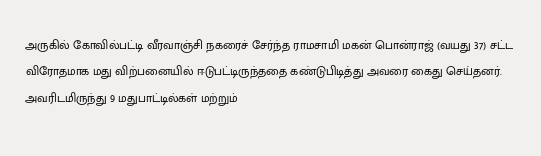அருகில் கோவில்பட்டி வீரவாஞ்சி நகரைச் சேர்ந்த ராமசாமி மகன் பொன்ராஜ் (வயது 37) சட்ட விரோதமாக மது விற்பனையில் ஈடுபட்டிருந்ததை கண்டுபிடித்து அவரை கைது செய்தனர். அவரிடமிருந்து 9 மதுபாட்டில்கள் மற்றும்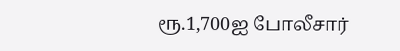ரூ.1,700ஐ போலீசார்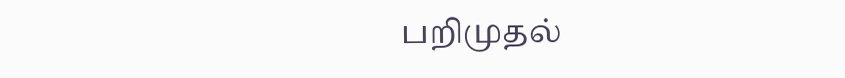பறிமுதல்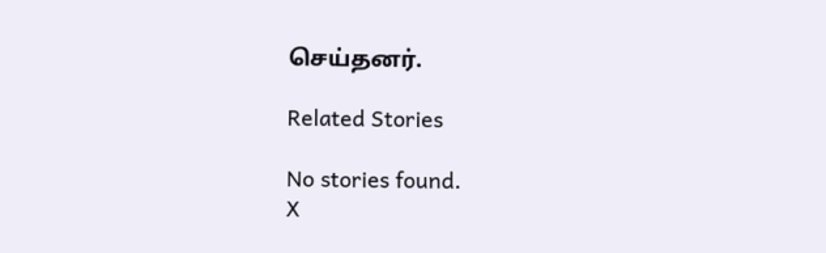செய்தனர்.

Related Stories

No stories found.
X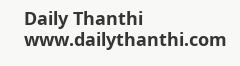Daily Thanthi
www.dailythanthi.com